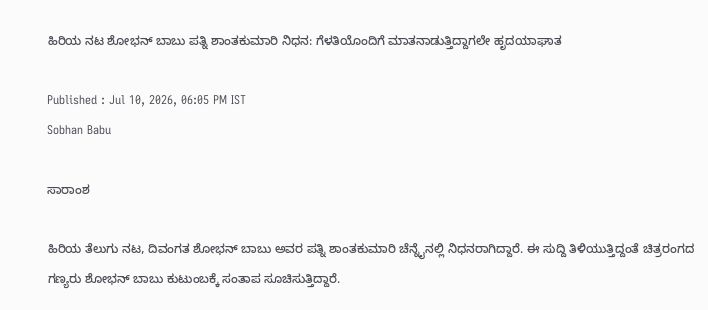ಹಿರಿಯ ನಟ ಶೋಭನ್ ಬಾಬು ಪತ್ನಿ ಶಾಂತಕುಮಾರಿ ನಿಧನ: ಗೆಳತಿಯೊಂದಿಗೆ ಮಾತನಾಡುತ್ತಿದ್ದಾಗಲೇ ಹೃದಯಾಘಾತ

Published : Jul 10, 2026, 06:05 PM IST
Sobhan Babu

ಸಾರಾಂಶ

ಹಿರಿಯ ತೆಲುಗು ನಟ, ದಿವಂಗತ ಶೋಭನ್ ಬಾಬು ಅವರ ಪತ್ನಿ ಶಾಂತಕುಮಾರಿ ಚೆನ್ನೈನಲ್ಲಿ ನಿಧನರಾಗಿದ್ದಾರೆ. ಈ ಸುದ್ದಿ ತಿಳಿಯುತ್ತಿದ್ದಂತೆ ಚಿತ್ರರಂಗದ ಗಣ್ಯರು ಶೋಭನ್ ಬಾಬು ಕುಟುಂಬಕ್ಕೆ ಸಂತಾಪ ಸೂಚಿಸುತ್ತಿದ್ದಾರೆ.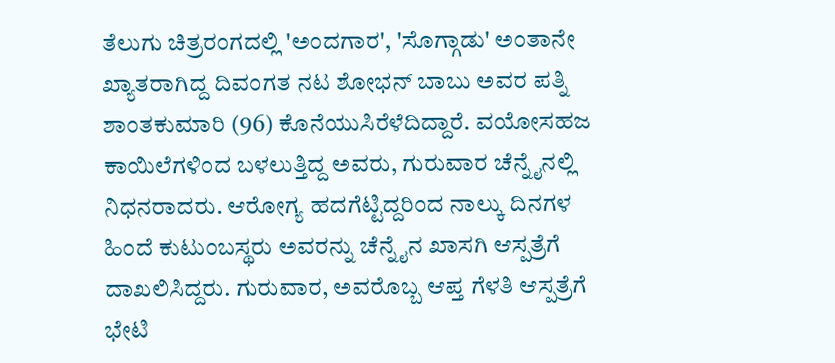ತೆಲುಗು ಚಿತ್ರರಂಗದಲ್ಲಿ 'ಅಂದಗಾರ', 'ಸೊಗ್ಗಾಡು' ಅಂತಾನೇ ಖ್ಯಾತರಾಗಿದ್ದ ದಿವಂಗತ ನಟ ಶೋಭನ್ ಬಾಬು ಅವರ ಪತ್ನಿ ಶಾಂತಕುಮಾರಿ (96) ಕೊನೆಯುಸಿರೆಳೆದಿದ್ದಾರೆ. ವಯೋಸಹಜ ಕಾಯಿಲೆಗಳಿಂದ ಬಳಲುತ್ತಿದ್ದ ಅವರು, ಗುರುವಾರ ಚೆನ್ನೈನಲ್ಲಿ ನಿಧನರಾದರು. ಆರೋಗ್ಯ ಹದಗೆಟ್ಟಿದ್ದರಿಂದ ನಾಲ್ಕು ದಿನಗಳ ಹಿಂದೆ ಕುಟುಂಬಸ್ಥರು ಅವರನ್ನು ಚೆನ್ನೈನ ಖಾಸಗಿ ಆಸ್ಪತ್ರೆಗೆ ದಾಖಲಿಸಿದ್ದರು. ಗುರುವಾರ, ಅವರೊಬ್ಬ ಆಪ್ತ ಗೆಳತಿ ಆಸ್ಪತ್ರೆಗೆ ಭೇಟಿ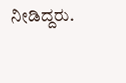ನೀಡಿದ್ದರು.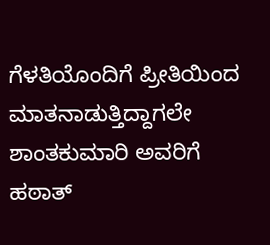ಗೆಳತಿಯೊಂದಿಗೆ ಪ್ರೀತಿಯಿಂದ ಮಾತನಾಡುತ್ತಿದ್ದಾಗಲೇ ಶಾಂತಕುಮಾರಿ ಅವರಿಗೆ ಹಠಾತ್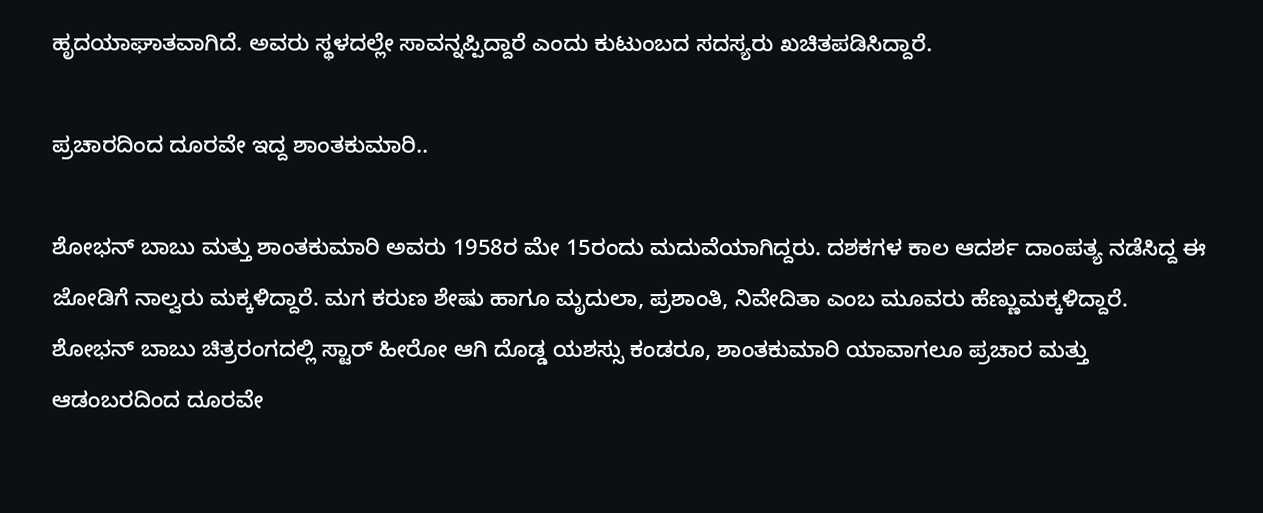ಹೃದಯಾಘಾತವಾಗಿದೆ. ಅವರು ಸ್ಥಳದಲ್ಲೇ ಸಾವನ್ನಪ್ಪಿದ್ದಾರೆ ಎಂದು ಕುಟುಂಬದ ಸದಸ್ಯರು ಖಚಿತಪಡಿಸಿದ್ದಾರೆ.

ಪ್ರಚಾರದಿಂದ ದೂರವೇ ಇದ್ದ ಶಾಂತಕುಮಾರಿ..

ಶೋಭನ್ ಬಾಬು ಮತ್ತು ಶಾಂತಕುಮಾರಿ ಅವರು 1958ರ ಮೇ 15ರಂದು ಮದುವೆಯಾಗಿದ್ದರು. ದಶಕಗಳ ಕಾಲ ಆದರ್ಶ ದಾಂಪತ್ಯ ನಡೆಸಿದ್ದ ಈ ಜೋಡಿಗೆ ನಾಲ್ವರು ಮಕ್ಕಳಿದ್ದಾರೆ. ಮಗ ಕರುಣ ಶೇಷು ಹಾಗೂ ಮೃದುಲಾ, ಪ್ರಶಾಂತಿ, ನಿವೇದಿತಾ ಎಂಬ ಮೂವರು ಹೆಣ್ಣುಮಕ್ಕಳಿದ್ದಾರೆ. ಶೋಭನ್ ಬಾಬು ಚಿತ್ರರಂಗದಲ್ಲಿ ಸ್ಟಾರ್ ಹೀರೋ ಆಗಿ ದೊಡ್ಡ ಯಶಸ್ಸು ಕಂಡರೂ, ಶಾಂತಕುಮಾರಿ ಯಾವಾಗಲೂ ಪ್ರಚಾರ ಮತ್ತು ಆಡಂಬರದಿಂದ ದೂರವೇ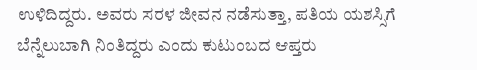ಉಳಿದಿದ್ದರು. ಅವರು ಸರಳ ಜೀವನ ನಡೆಸುತ್ತಾ, ಪತಿಯ ಯಶಸ್ಸಿಗೆ ಬೆನ್ನೆಲುಬಾಗಿ ನಿಂತಿದ್ದರು ಎಂದು ಕುಟುಂಬದ ಆಪ್ತರು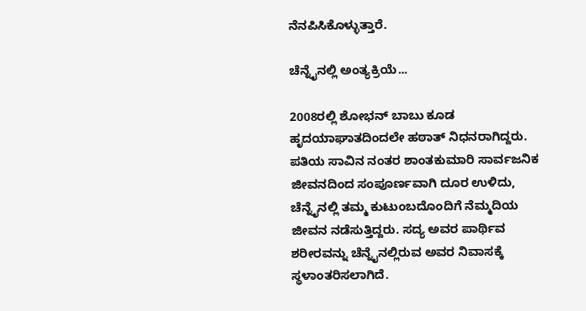ನೆನಪಿಸಿಕೊಳ್ಳುತ್ತಾರೆ.

ಚೆನ್ನೈನಲ್ಲಿ ಅಂತ್ಯಕ್ರಿಯೆ...

2008ರಲ್ಲಿ ಶೋಭನ್ ಬಾಬು ಕೂಡ ಹೃದಯಾಘಾತದಿಂದಲೇ ಹಠಾತ್ ನಿಧನರಾಗಿದ್ದರು. ಪತಿಯ ಸಾವಿನ ನಂತರ ಶಾಂತಕುಮಾರಿ ಸಾರ್ವಜನಿಕ ಜೀವನದಿಂದ ಸಂಪೂರ್ಣವಾಗಿ ದೂರ ಉಳಿದು, ಚೆನ್ನೈನಲ್ಲಿ ತಮ್ಮ ಕುಟುಂಬದೊಂದಿಗೆ ನೆಮ್ಮದಿಯ ಜೀವನ ನಡೆಸುತ್ತಿದ್ದರು. ಸದ್ಯ ಅವರ ಪಾರ್ಥಿವ ಶರೀರವನ್ನು ಚೆನ್ನೈನಲ್ಲಿರುವ ಅವರ ನಿವಾಸಕ್ಕೆ ಸ್ಥಳಾಂತರಿಸಲಾಗಿದೆ.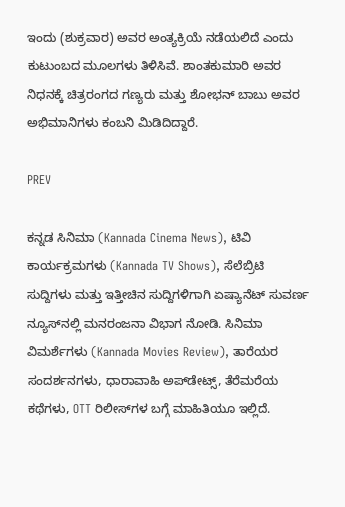ಇಂದು (ಶುಕ್ರವಾರ) ಅವರ ಅಂತ್ಯಕ್ರಿಯೆ ನಡೆಯಲಿದೆ ಎಂದು ಕುಟುಂಬದ ಮೂಲಗಳು ತಿಳಿಸಿವೆ. ಶಾಂತಕುಮಾರಿ ಅವರ ನಿಧನಕ್ಕೆ ಚಿತ್ರರಂಗದ ಗಣ್ಯರು ಮತ್ತು ಶೋಭನ್ ಬಾಬು ಅವರ ಅಭಿಮಾನಿಗಳು ಕಂಬನಿ ಮಿಡಿದಿದ್ದಾರೆ.

PREV

ಕನ್ನಡ ಸಿನಿಮಾ (Kannada Cinema News), ಟಿವಿ ಕಾರ್ಯಕ್ರಮಗಳು (Kannada TV Shows), ಸೆಲೆಬ್ರಿಟಿ ಸುದ್ದಿಗಳು ಮತ್ತು ಇತ್ತೀಚಿನ ಸುದ್ದಿಗಳಿಗಾಗಿ ಏಷ್ಯಾನೆಟ್ ಸುವರ್ಣ ನ್ಯೂಸ್‌ನಲ್ಲಿ ಮನರಂಜನಾ ವಿಭಾಗ ನೋಡಿ. ಸಿನಿಮಾ ವಿಮರ್ಶೆಗಳು (Kannada Movies Review), ತಾರೆಯರ ಸಂದರ್ಶನಗಳು, ಧಾರಾವಾಹಿ ಅಪ್‌ಡೇಟ್ಸ್‌, ತೆರೆಮರೆಯ ಕಥೆಗಳು, OTT ರಿಲೀಸ್‌ಗಳ ಬಗ್ಗೆ ಮಾಹಿತಿಯೂ ಇಲ್ಲಿದೆ.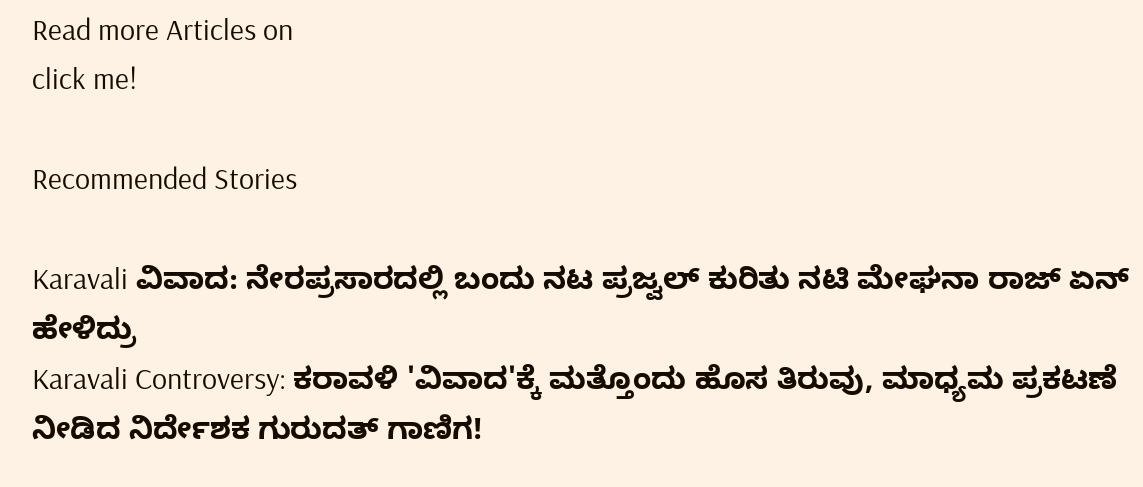Read more Articles on
click me!

Recommended Stories

Karavali ವಿವಾದ: ನೇರಪ್ರಸಾರದಲ್ಲಿ ಬಂದು ನಟ ಪ್ರಜ್ವಲ್ ಕುರಿತು ನಟಿ ಮೇಘನಾ ರಾಜ್ ಏನ್ ಹೇಳಿದ್ರು
Karavali Controversy: ಕರಾವಳಿ 'ವಿವಾದ'ಕ್ಕೆ ಮತ್ತೊಂದು ಹೊಸ ತಿರುವು, ಮಾಧ್ಯಮ ಪ್ರಕಟಣೆ ನೀಡಿದ ನಿರ್ದೇಶಕ ಗುರುದತ್ ಗಾಣಿಗ!